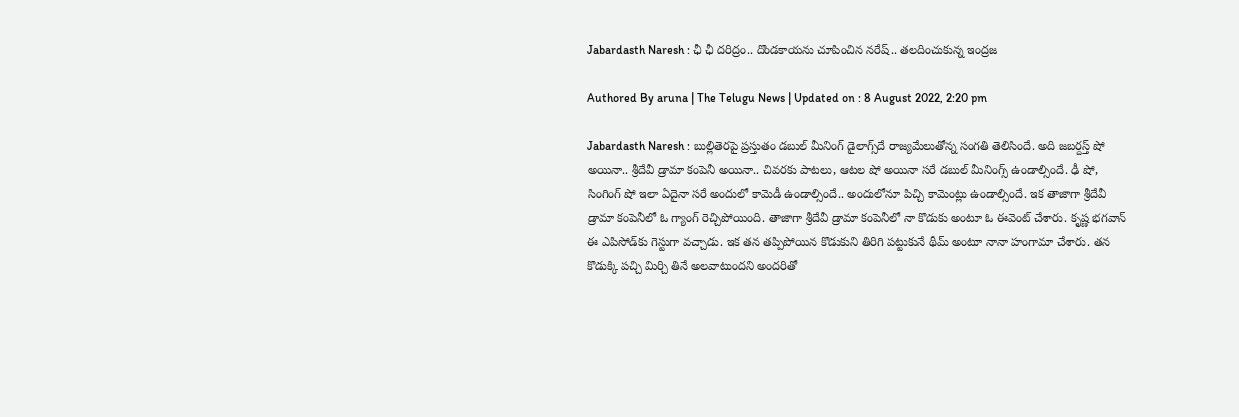Jabardasth Naresh : ఛీ ఛీ దరిద్రం.. దొండకాయను చూపించిన నరేష్.. తలదించుకున్న ఇంద్రజ

Authored By aruna | The Telugu News | Updated on : 8 August 2022, 2:20 pm

Jabardasth Naresh : బుల్లితెరపై ప్రస్తుతం డబుల్ మీనింగ్ డైలాగ్స్‌దే రాజ్యమేలుతోన్న సంగతి తెలిసిందే. అది జబర్దస్త్ షో అయినా.. శ్రీదేవీ డ్రామా కంపెనీ అయినా.. చివరకు పాటలు, ఆటల షో అయినా సరే డబుల్ మీనింగ్స్ ఉండాల్సిందే. ఢీ షో, సింగింగ్ షో ఇలా ఏదైనా సరే అందులో కామెడీ ఉండాల్సిందే.. అందులోనూ పిచ్చి కామెంట్లు ఉండాల్సిందే. ఇక తాజాగా శ్రీదేవీ డ్రామా కంపెనీలో ఓ గ్యాంగ్ రెచ్చిపోయింది. తాజాగా శ్రీదేవీ డ్రామా కంపెనీలో నా కొడుకు అంటూ ఓ ఈవెంట్ చేశారు. కృష్ణ భగవాన్ ఈ ఎపిసోడ్‌కు గెస్టుగా వచ్చాడు. ఇక తన తప్పిపోయిన కొడుకుని తిరిగి పట్టుకునే థీమ్ అంటూ నానా హంగామా చేశారు. తన కొడుక్కి పచ్చి మిర్చి తినే అలవాటుందని అందరితో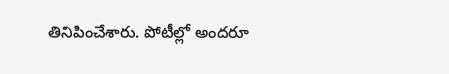తినిపించేశారు. పోటీల్లో అందరూ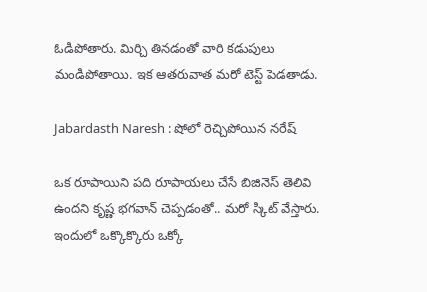ఓడిపోతారు. మిర్చి తినడంతో వారి కడుపులు మండిపోతాయి. ఇక ఆతరువాత మరో టెస్ట్ పెడతాడు.

Jabardasth Naresh : షోలో రెచ్చిపోయిన నరేష్

ఒక రూపాయిని పది రూపాయలు చేసే బిజినెస్ తెలివి ఉందని కృష్ణ భగవాన్ చెప్పడంతో.. మరో స్కిట్ వేస్తారు. ఇందులో ఒక్కొక్కొరు ఒక్కో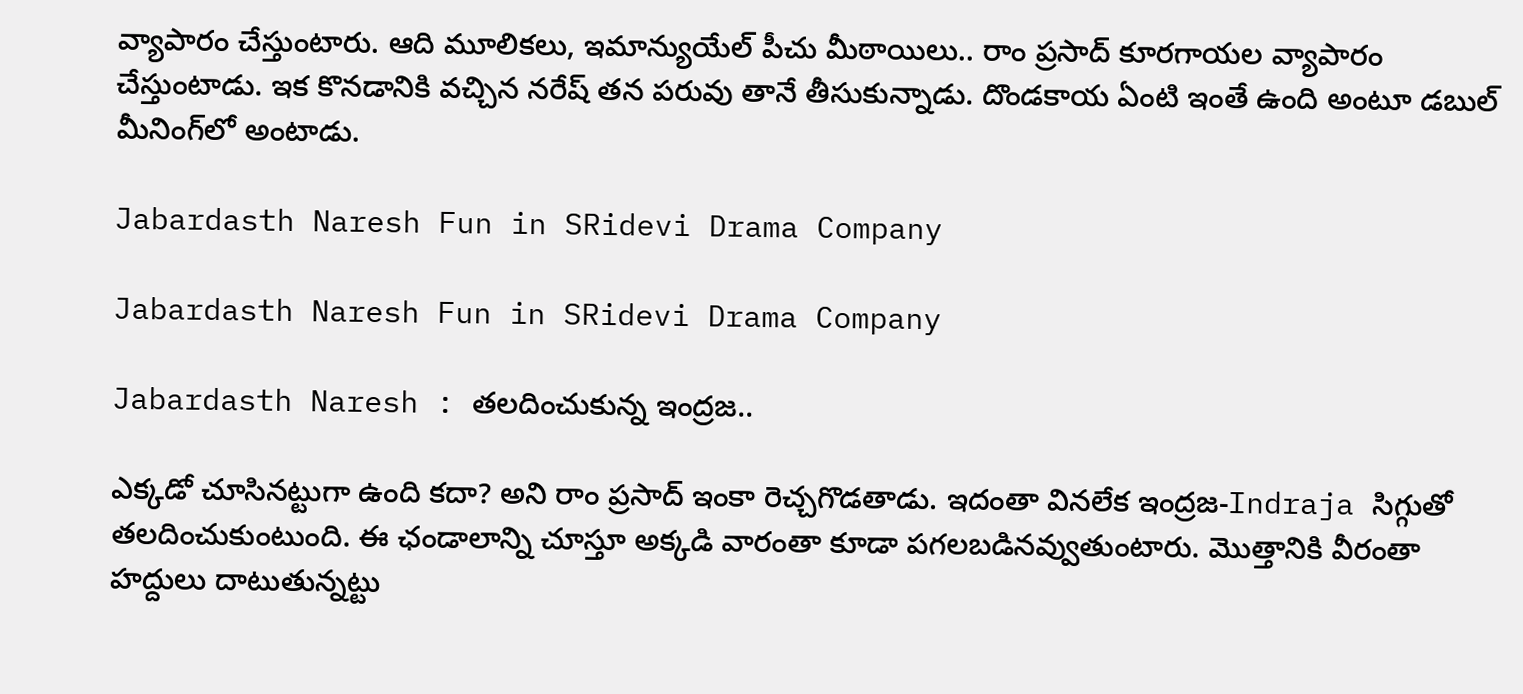వ్యాపారం చేస్తుంటారు. ఆది మూలికలు, ఇమాన్యుయేల్ పీచు మీఠాయిలు.. రాం ప్రసాద్ కూరగాయల వ్యాపారం చేస్తుంటాడు. ఇక కొనడానికి వచ్చిన నరేష్ తన పరువు తానే తీసుకున్నాడు. దొండకాయ ఏంటి ఇంతే ఉంది అంటూ డబుల్ మీనింగ్‌లో అంటాడు.

Jabardasth Naresh Fun in SRidevi Drama Company

Jabardasth Naresh Fun in SRidevi Drama Company

Jabardasth Naresh : తలదించుకున్న ఇంద్రజ..

ఎక్కడో చూసినట్టుగా ఉంది కదా? అని రాం ప్రసాద్ ఇంకా రెచ్చగొడతాడు. ఇదంతా వినలేక ఇంద్రజ-Indraja సిగ్గుతో తలదించుకుంటుంది. ఈ ఛండాలాన్ని చూస్తూ అక్కడి వారంతా కూడా పగలబడినవ్వుతుంటారు. మొత్తానికి వీరంతా హద్దులు దాటుతున్నట్టు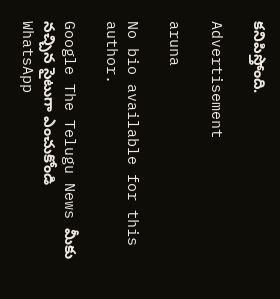కనిపిస్తోంది.

Advertisement

aruna

No bio available for this author.

Google The Telugu News మీకు నచ్చిన సైటుగా ఎంచుకోండి
WhatsApp